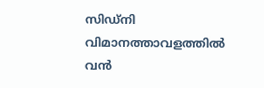സിഡ്‌നി വിമാനത്താവളത്തിൽ വൻ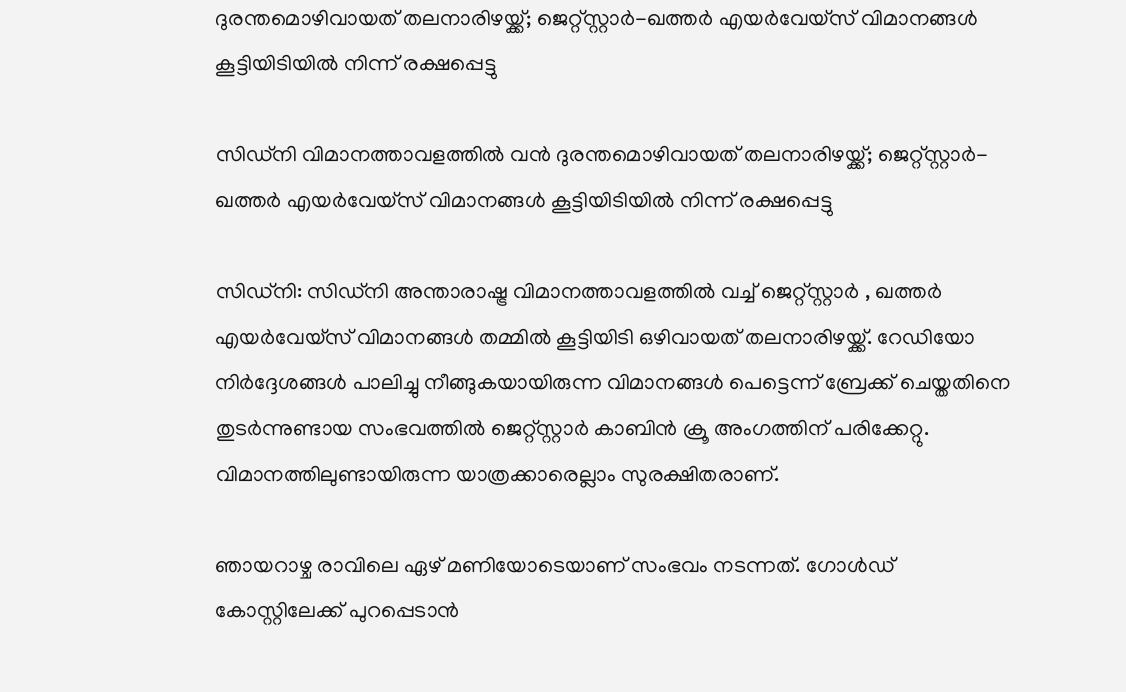ദുരന്തമൊഴിവായത് തലനാരിഴയ്ക്ക്; ജെറ്റ്‌സ്റ്റാർ-ഖത്തർ എയർവേയ്‌സ് വിമാനങ്ങൾ കൂട്ടിയിടിയിൽ നിന്ന് രക്ഷപ്പെട്ടു

സിഡ്‌നി വിമാനത്താവളത്തിൽ വൻ ദുരന്തമൊഴിവായത് തലനാരിഴയ്ക്ക്; ജെറ്റ്‌സ്റ്റാർ-ഖത്തർ എയർവേയ്‌സ് വിമാനങ്ങൾ കൂട്ടിയിടിയിൽ നിന്ന് രക്ഷപ്പെട്ടു

സിഡ്‌നി: സിഡ്‌നി അന്താരാഷ്ട്ര വിമാനത്താവളത്തിൽ വച്ച് ജെറ്റ്‌സ്റ്റാർ , ഖത്തർ എയർവേയ്‌സ് വിമാനങ്ങൾ തമ്മിൽ കൂട്ടിയിടി ഒഴിവായത് തലനാരിഴയ്ക്ക്. റേഡിയോ നിർദ്ദേശങ്ങൾ പാലിച്ചു നീങ്ങുകയായിരുന്ന വിമാനങ്ങൾ പെട്ടെന്ന് ബ്രേക്ക് ചെയ്തതിനെ തുടർന്നുണ്ടായ സംഭവത്തിൽ ജെറ്റ്‌സ്റ്റാർ കാബിൻ ക്രൂ അംഗത്തിന് പരിക്കേറ്റു. വിമാനത്തിലുണ്ടായിരുന്ന യാത്രക്കാരെല്ലാം സുരക്ഷിതരാണ്.

ഞായറാഴ്ച രാവിലെ ഏഴ് മണിയോടെയാണ് സംഭവം നടന്നത്. ഗോൾഡ് കോസ്റ്റിലേക്ക് പുറപ്പെടാൻ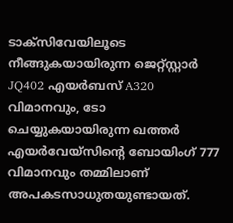ടാക്സിവേയിലൂടെ നീങ്ങുകയായിരുന്ന ജെറ്റ്‌സ്റ്റാർ JQ402 എയർബസ് A320 വിമാനവും, ടോ ചെയ്യുകയായിരുന്ന ഖത്തർ എയർവേയ്‌സിന്റെ ബോയിംഗ് 777 വിമാനവും തമ്മിലാണ് അപകടസാധുതയുണ്ടായത്.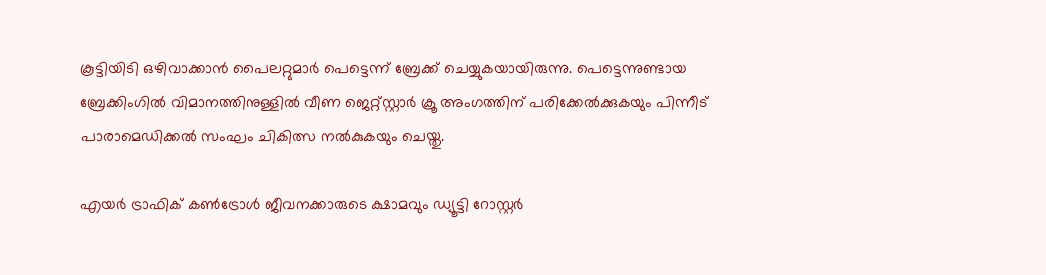കൂട്ടിയിടി ഒഴിവാക്കാൻ പൈലറ്റുമാർ പെട്ടെന്ന് ബ്രേക്ക് ചെയ്യുകയായിരുന്നു. പെട്ടെന്നുണ്ടായ ബ്രേക്കിംഗിൽ വിമാനത്തിനുള്ളിൽ വീണ ജെറ്റ്‌സ്റ്റാർ ക്രൂ അംഗത്തിന് പരിക്കേൽക്കുകയും പിന്നീട് പാരാമെഡിക്കൽ സംഘം ചികിത്സ നൽകുകയും ചെയ്തു.

എയർ ട്രാഫിക് കൺട്രോൾ ജീവനക്കാരുടെ ക്ഷാമവും ഡ്യൂട്ടി റോസ്റ്റർ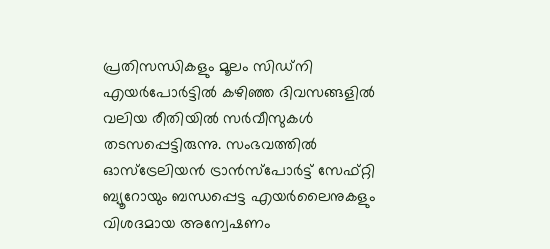പ്രതിസന്ധികളും മൂലം സിഡ്‌നി എയർപോർട്ടിൽ കഴിഞ്ഞ ദിവസങ്ങളിൽ വലിയ രീതിയിൽ സർവീസുകൾ തടസപ്പെട്ടിരുന്നു. സംഭവത്തിൽ ഓസ്‌ട്രേലിയൻ ട്രാൻസ്പോർട്ട് സേഫ്റ്റി ബ്യൂറോയും ബന്ധപ്പെട്ട എയർലൈനുകളും വിശദമായ അന്വേഷണം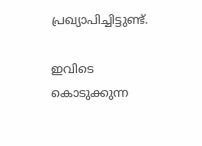പ്രഖ്യാപിച്ചിട്ടുണ്ട്.

ഇവിടെ കൊടുക്കുന്ന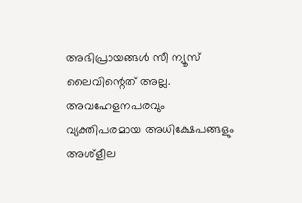അഭിപ്രായങ്ങള്‍ സീ ന്യൂസ് ലൈവിന്റെത് അല്ല. അവഹേളനപരവും വ്യക്തിപരമായ അധിക്ഷേപങ്ങളും അശ്‌ളീല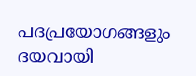പദപ്രയോഗങ്ങളും ദയവായി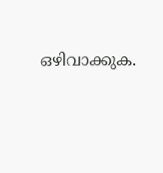ഒഴിവാക്കുക.